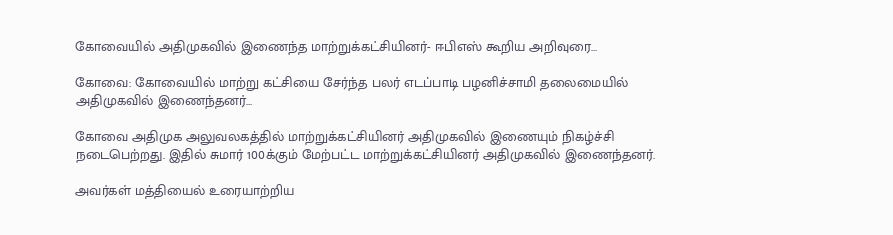கோவையில் அதிமுகவில் இணைந்த மாற்றுக்கட்சியினர்- ஈபிஎஸ் கூறிய அறிவுரை…

கோவை: கோவையில் மாற்று கட்சியை சேர்ந்த பலர் எடப்பாடி பழனிச்சாமி தலைமையில் அதிமுகவில் இணைந்தனர்…

கோவை அதிமுக அலுவலகத்தில் மாற்றுக்கட்சியினர் அதிமுகவில் இணையும் நிகழ்ச்சி நடைபெற்றது. இதில் சுமார் 100க்கும் மேற்பட்ட மாற்றுக்கட்சியினர் அதிமுகவில் இணைந்தனர்.

அவர்கள் மத்தியைல் உரையாற்றிய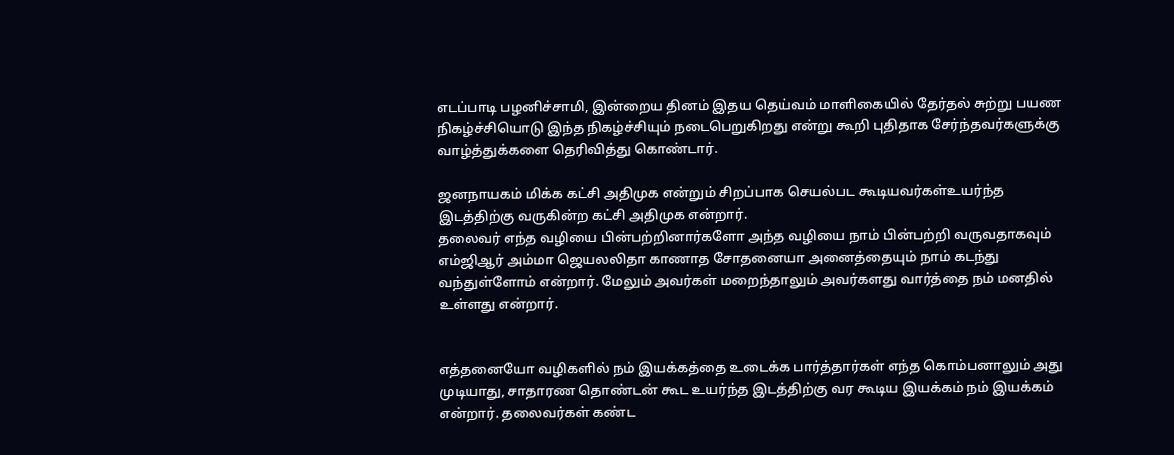எடப்பாடி பழனிச்சாமி, இன்றைய தினம் இதய தெய்வம் மாளிகையில் தேர்தல் சுற்று பயண நிகழ்ச்சியொடு இந்த நிகழ்ச்சியும் நடைபெறுகிறது என்று கூறி புதிதாக சேர்ந்தவர்களுக்கு வாழ்த்துக்களை தெரிவித்து கொண்டார்.

ஜனநாயகம் மிக்க கட்சி அதிமுக என்றும் சிறப்பாக செயல்பட கூடியவர்கள்உயர்ந்த இடத்திற்கு வருகின்ற கட்சி அதிமுக என்றார்.
தலைவர் எந்த வழியை பின்பற்றினார்களோ அந்த வழியை நாம் பின்பற்றி வருவதாகவும் எம்ஜிஆர் அம்மா ஜெயலலிதா காணாத சோதனையா அனைத்தையும் நாம் கடந்து வந்துள்ளோம் என்றார். மேலும் அவர்கள் மறைந்தாலும் அவர்களது வார்த்தை நம் மனதில் உள்ளது என்றார்.


எத்தனையோ வழிகளில் நம் இயக்கத்தை உடைக்க பார்த்தார்கள் எந்த கொம்பனாலும் அது முடியாது, சாதாரண தொண்டன் கூட உயர்ந்த இடத்திற்கு வர கூடிய இயக்கம் நம் இயக்கம் என்றார். தலைவர்கள் கண்ட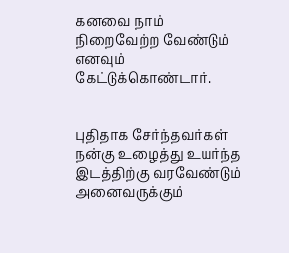கனவை நாம் நிறைவேற்ற வேண்டும் எனவும் கேட்டுக்கொண்டார்.


புதிதாக சேர்ந்தவர்கள் நன்கு உழைத்து உயர்ந்த இடத்திற்கு வரவேண்டும் அனைவருக்கும்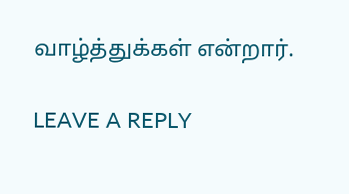வாழ்த்துக்கள் என்றார்.

LEAVE A REPLY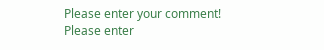Please enter your comment!
Please enter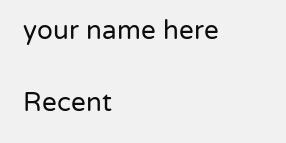your name here

Recent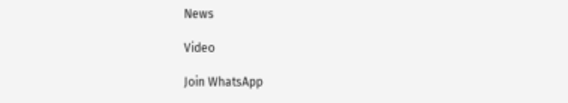News

Video

Join WhatsApp